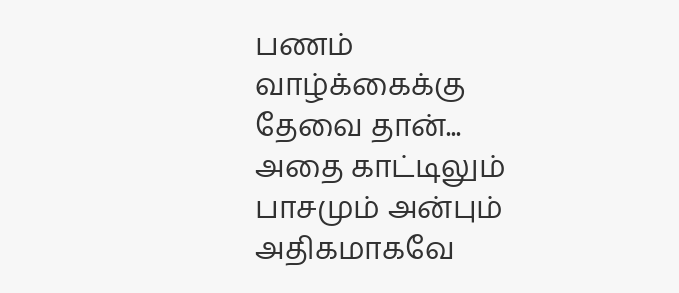பணம்
வாழ்க்கைக்கு
தேவை தான்...
அதை காட்டிலும்
பாசமும் அன்பும்
அதிகமாகவே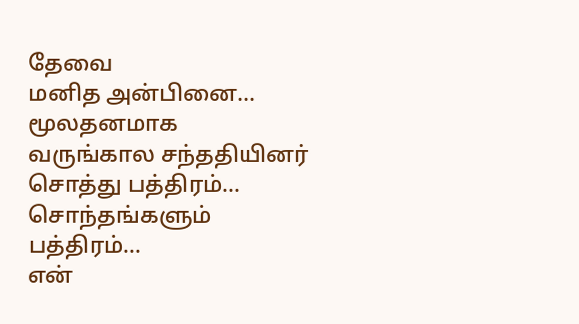தேவை
மனித அன்பினை...
மூலதனமாக
வருங்கால சந்ததியினர்
சொத்து பத்திரம்...
சொந்தங்களும்
பத்திரம்...
என்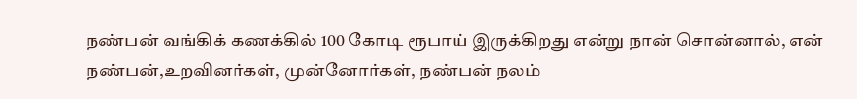நண்பன் வங்கிக் கணக்கில் 100 கோடி ரூபாய் இருக்கிறது என்று நான் சொன்னால், என் நண்பன்,உறவினர்கள், முன்னோர்கள், நண்பன் நலம்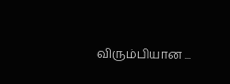விரும்பியான ...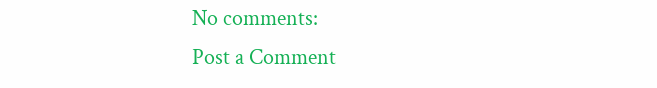No comments:
Post a Comment